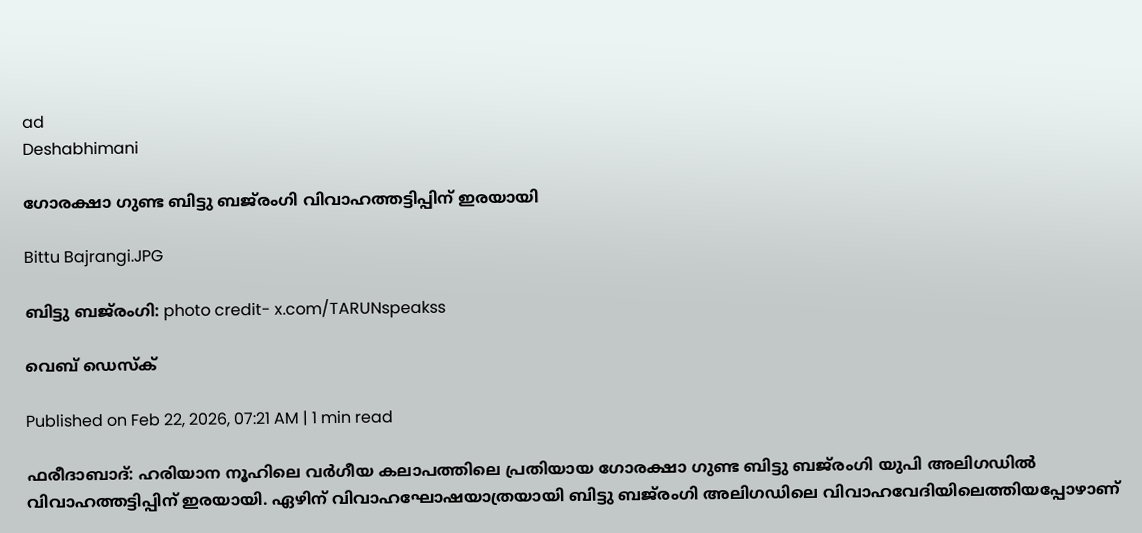ad
Deshabhimani

ഗോരക്ഷാ ഗുണ്ട ബിട്ടു ബജ്‍രംഗി വിവാഹത്തട്ടിപ്പിന് ഇരയായി

Bittu Bajrangi.JPG

ബിട്ടു ബജ്‍രംഗി: photo credit- x.com/TARUNspeakss

വെബ് ഡെസ്ക്

Published on Feb 22, 2026, 07:21 AM | 1 min read

ഫരീദാബാദ്: ഹരിയാന നൂഹിലെ വർഗീയ കലാപത്തിലെ പ്രതിയായ ഗോരക്ഷാ ഗുണ്ട ബിട്ടു ബജ്‌രംഗി യുപി അലിഗഡിൽ വിവാഹത്തട്ടിപ്പിന് ഇരയായി. ഏഴിന് വിവാഹഘോഷയാത്രയായി ബിട്ടു ബജ്‍രംഗി അലിഗഡിലെ വിവാഹവേദിയിലെത്തിയപ്പോഴാണ്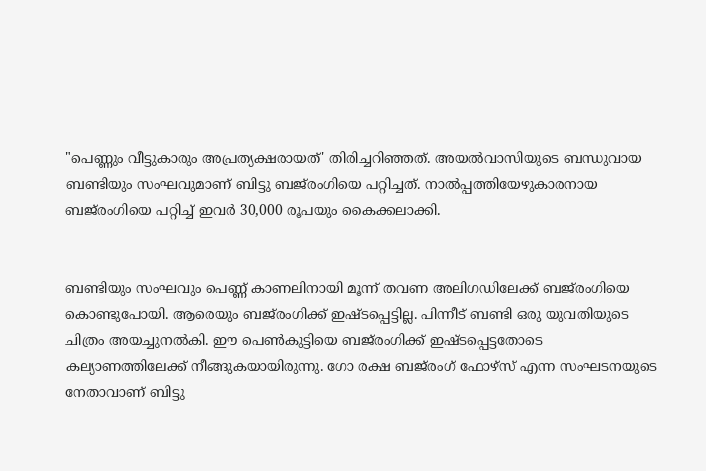"പെണ്ണും വീട്ടുകാരും അപ്രത്യക്ഷരായത്' തിരിച്ചറിഞ്ഞത്. അയൽവാസിയുടെ ബന്ധുവായ ബണ്ടിയും സംഘവുമാണ് ബിട്ടു ബജ്‌രംഗിയെ പറ്റിച്ചത്. നാൽപ്പത്തിയേഴുകാരനായ ബജ്‌രംഗിയെ പറ്റിച്ച് ഇവർ 30,000 രൂപയും കൈക്കലാക്കി.


ബണ്ടിയും സംഘവും പെണ്ണ് കാണലിനായി മൂന്ന് തവണ അലിഗഡിലേക്ക് ബജ്‍രംഗിയെ കൊണ്ടുപോയി. ആരെയും ബജ്‍രംഗിക്ക് ഇഷ്ടപ്പെട്ടില്ല. പിന്നീട് ബണ്ടി ഒരു യുവതിയുടെ ചിത്രം അയച്ചുനൽകി. ഈ പെൺകുട്ടിയെ ബജ്‍രംഗിക്ക് ഇഷ്ടപ്പെട്ടതോടെ കല്യാണത്തിലേക്ക് നീങ്ങുകയായിരുന്നു. ഗോ രക്ഷ ബജ്‍‌രംഗ് ഫോഴ്സ് എന്ന സംഘടനയുടെ നേതാവാണ് ബിട്ടു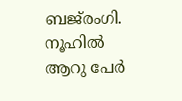ബജ്‍രംഗി. നൂഹിൽ ആറു പേർ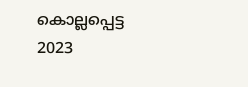കൊല്ലപ്പെട്ട 2023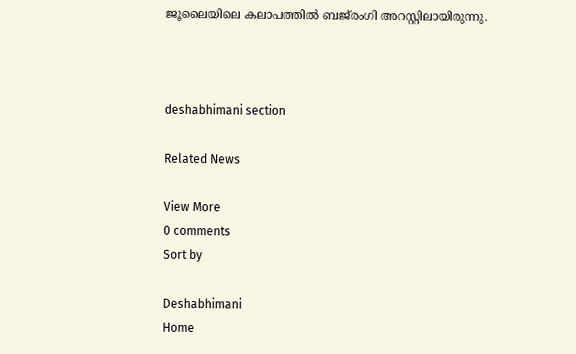ജൂലൈയിലെ കലാപത്തിൽ ബജ്‍രംഗി അറസ്റ്റിലായിരുന്നു.



deshabhimani section

Related News

View More
0 comments
Sort by

Deshabhimani
Home